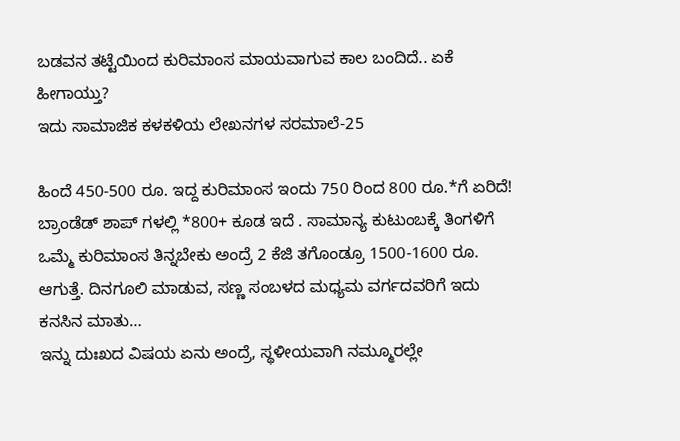ಬಡವನ ತಟ್ಟೆಯಿಂದ ಕುರಿಮಾಂಸ ಮಾಯವಾಗುವ ಕಾಲ ಬಂದಿದೆ.. ಏಕೆ ಹೀಗಾಯ್ತು?
ಇದು ಸಾಮಾಜಿಕ ಕಳಕಳಿಯ ಲೇಖನಗಳ ಸರಮಾಲೆ-25

ಹಿಂದೆ 450-500 ರೂ. ಇದ್ದ ಕುರಿಮಾಂಸ ಇಂದು 750 ರಿಂದ 800 ರೂ.*ಗೆ ಏರಿದೆ! ಬ್ರಾಂಡೆಡ್ ಶಾಪ್ ಗಳಲ್ಲಿ *800+ ಕೂಡ ಇದೆ . ಸಾಮಾನ್ಯ ಕುಟುಂಬಕ್ಕೆ ತಿಂಗಳಿಗೆ ಒಮ್ಮೆ ಕುರಿಮಾಂಸ ತಿನ್ನಬೇಕು ಅಂದ್ರೆ 2 ಕೆಜಿ ತಗೊಂಡ್ರೂ 1500-1600 ರೂ. ಆಗುತ್ತೆ. ದಿನಗೂಲಿ ಮಾಡುವ, ಸಣ್ಣ ಸಂಬಳದ ಮಧ್ಯಮ ವರ್ಗದವರಿಗೆ ಇದು ಕನಸಿನ ಮಾತು…
ಇನ್ನು ದುಃಖದ ವಿಷಯ ಏನು ಅಂದ್ರೆ, ಸ್ಥಳೀಯವಾಗಿ ನಮ್ಮೂರಲ್ಲೇ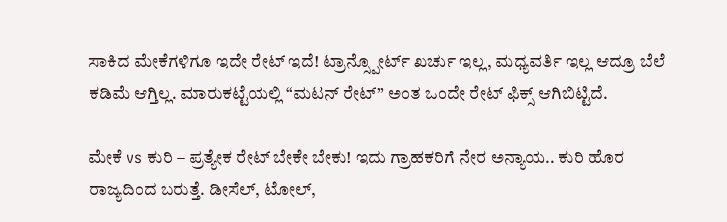ಸಾಕಿದ ಮೇಕೆಗಳಿಗೂ ಇದೇ ರೇಟ್ ಇದೆ! ಟ್ರಾನ್ಸ್ಪೋರ್ಟ್ ಖರ್ಚು ಇಲ್ಲ, ಮಧ್ಯವರ್ತಿ ಇಲ್ಲ ಆದ್ರೂ ಬೆಲೆ ಕಡಿಮೆ ಆಗ್ತಿಲ್ಲ. ಮಾರುಕಟ್ಟೆಯಲ್ಲಿ “ಮಟನ್ ರೇಟ್” ಅಂತ ಒಂದೇ ರೇಟ್ ಫಿಕ್ಸ್ ಆಗಿಬಿಟ್ಟಿದೆ.

ಮೇಕೆ vs ಕುರಿ – ಪ್ರತ್ಯೇಕ ರೇಟ್ ಬೇಕೇ ಬೇಕು! ಇದು ಗ್ರಾಹಕರಿಗೆ ನೇರ ಅನ್ಯಾಯ.. ಕುರಿ ಹೊರ ರಾಜ್ಯದಿಂದ ಬರುತ್ತೆ. ಡೀಸೆಲ್, ಟೋಲ್,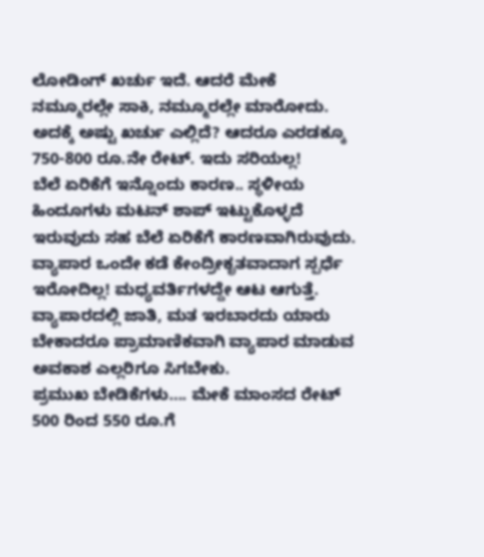ಲೋಡಿಂಗ್ ಖರ್ಚು ಇದೆ. ಆದರೆ ಮೇಕೆ ನಮ್ಮೂರಲ್ಲೇ ಸಾಕಿ, ನಮ್ಮೂರಲ್ಲೇ ಮಾರೋದು. ಅದಕ್ಕೆ ಅಷ್ಟು ಖರ್ಚು ಎಲ್ಲಿದೆ? ಆದರೂ ಎರಡಕ್ಕೂ 750-800 ರೂ.ನೇ ರೇಟ್. ಇದು ಸರಿಯಲ್ಲ!
ಬೆಲೆ ಏರಿಕೆಗೆ ಇನ್ನೊಂದು ಕಾರಣ.. ಸ್ಥಳೀಯ ಹಿಂದೂಗಳು ಮಟನ್ ಶಾಪ್ ಇಟ್ಟುಕೊಳ್ಳದೆ ಇರುವುದು ಸಹ ಬೆಲೆ ಏರಿಕೆಗೆ ಕಾರಣವಾಗಿರುವುದು. ವ್ಯಾಪಾರ ಒಂದೇ ಕಡೆ ಕೇಂದ್ರೀಕೃತವಾದಾಗ ಸ್ಪರ್ಧೆ ಇರೋದಿಲ್ಲ! ಮಧ್ಯವರ್ತಿಗಳದ್ದೇ ಆಟ ಆಗುತ್ತೆ. ವ್ಯಾಪಾರದಲ್ಲಿ ಜಾತಿ, ಮತ ಇರಬಾರದು ಯಾರು ಬೇಕಾದರೂ ಪ್ರಾಮಾಣಿಕವಾಗಿ ವ್ಯಾಪಾರ ಮಾಡುವ ಅವಕಾಶ ಎಲ್ಲರಿಗೂ ಸಿಗಬೇಕು.
ಪ್ರಮುಖ ಬೇಡಿಕೆಗಳು…. ಮೇಕೆ ಮಾಂಸದ ರೇಟ್ 500 ರಿಂದ 550 ರೂ.ಗೆ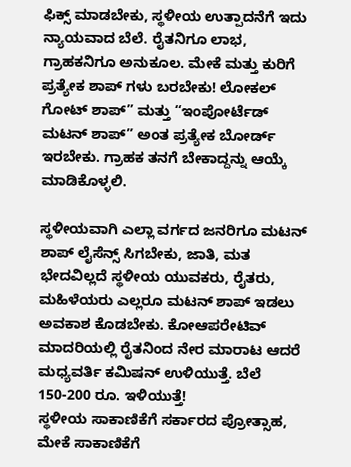ಫಿಕ್ಸ್ ಮಾಡಬೇಕು, ಸ್ಥಳೀಯ ಉತ್ಪಾದನೆಗೆ ಇದು ನ್ಯಾಯವಾದ ಬೆಲೆ. ರೈತನಿಗೂ ಲಾಭ, ಗ್ರಾಹಕನಿಗೂ ಅನುಕೂಲ. ಮೇಕೆ ಮತ್ತು ಕುರಿಗೆ ಪ್ರತ್ಯೇಕ ಶಾಪ್ ಗಳು ಬರಬೇಕು! ಲೋಕಲ್ ಗೋಟ್ ಶಾಪ್” ಮತ್ತು “ಇಂಪೋರ್ಟೆಡ್ ಮಟನ್ ಶಾಪ್” ಅಂತ ಪ್ರತ್ಯೇಕ ಬೋರ್ಡ್ ಇರಬೇಕು. ಗ್ರಾಹಕ ತನಗೆ ಬೇಕಾದ್ದನ್ನು ಆಯ್ಕೆ ಮಾಡಿಕೊಳ್ಳಲಿ.

ಸ್ಥಳೀಯವಾಗಿ ಎಲ್ಲಾ ವರ್ಗದ ಜನರಿಗೂ ಮಟನ್ ಶಾಪ್ ಲೈಸೆನ್ಸ್ ಸಿಗಬೇಕು, ಜಾತಿ, ಮತ ಭೇದವಿಲ್ಲದೆ ಸ್ಥಳೀಯ ಯುವಕರು, ರೈತರು, ಮಹಿಳೆಯರು ಎಲ್ಲರೂ ಮಟನ್ ಶಾಪ್ ಇಡಲು ಅವಕಾಶ ಕೊಡಬೇಕು. ಕೋಆಪರೇಟಿವ್ ಮಾದರಿಯಲ್ಲಿ ರೈತನಿಂದ ನೇರ ಮಾರಾಟ ಆದರೆ ಮಧ್ಯವರ್ತಿ ಕಮಿಷನ್ ಉಳಿಯುತ್ತೆ. ಬೆಲೆ 150-200 ರೂ. ಇಳಿಯುತ್ತೆ!
ಸ್ಥಳೀಯ ಸಾಕಾಣಿಕೆಗೆ ಸರ್ಕಾರದ ಪ್ರೋತ್ಸಾಹ, ಮೇಕೆ ಸಾಕಾಣಿಕೆಗೆ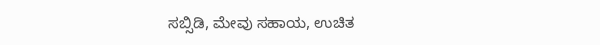ಸಬ್ಸಿಡಿ, ಮೇವು ಸಹಾಯ, ಉಚಿತ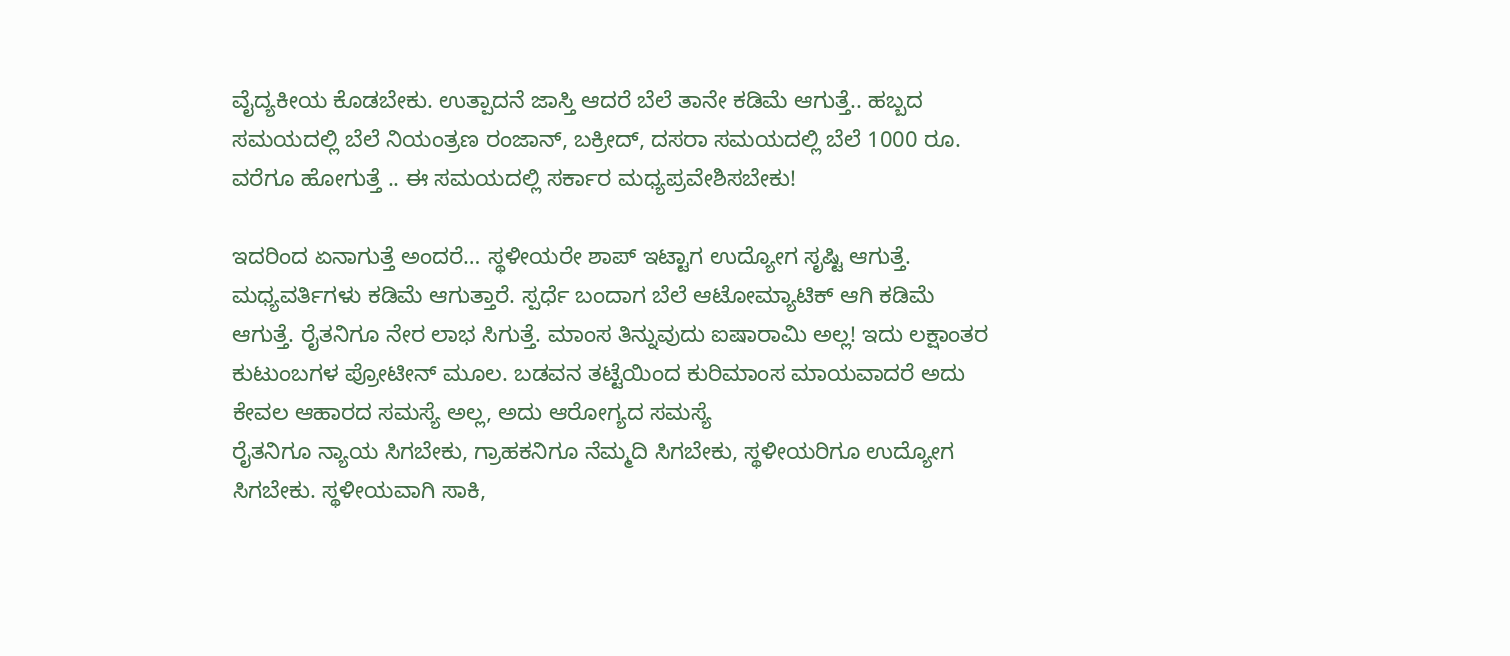ವೈದ್ಯಕೀಯ ಕೊಡಬೇಕು. ಉತ್ಪಾದನೆ ಜಾಸ್ತಿ ಆದರೆ ಬೆಲೆ ತಾನೇ ಕಡಿಮೆ ಆಗುತ್ತೆ.. ಹಬ್ಬದ ಸಮಯದಲ್ಲಿ ಬೆಲೆ ನಿಯಂತ್ರಣ ರಂಜಾನ್, ಬಕ್ರೀದ್, ದಸರಾ ಸಮಯದಲ್ಲಿ ಬೆಲೆ 1000 ರೂ. ವರೆಗೂ ಹೋಗುತ್ತೆ .. ಈ ಸಮಯದಲ್ಲಿ ಸರ್ಕಾರ ಮಧ್ಯಪ್ರವೇಶಿಸಬೇಕು!

ಇದರಿಂದ ಏನಾಗುತ್ತೆ ಅಂದರೆ… ಸ್ಥಳೀಯರೇ ಶಾಪ್ ಇಟ್ಟಾಗ ಉದ್ಯೋಗ ಸೃಷ್ಟಿ ಆಗುತ್ತೆ. ಮಧ್ಯವರ್ತಿಗಳು ಕಡಿಮೆ ಆಗುತ್ತಾರೆ. ಸ್ಪರ್ಧೆ ಬಂದಾಗ ಬೆಲೆ ಆಟೋಮ್ಯಾಟಿಕ್ ಆಗಿ ಕಡಿಮೆ ಆಗುತ್ತೆ. ರೈತನಿಗೂ ನೇರ ಲಾಭ ಸಿಗುತ್ತೆ. ಮಾಂಸ ತಿನ್ನುವುದು ಐಷಾರಾಮಿ ಅಲ್ಲ! ಇದು ಲಕ್ಷಾಂತರ ಕುಟುಂಬಗಳ ಪ್ರೋಟೀನ್ ಮೂಲ. ಬಡವನ ತಟ್ಟೆಯಿಂದ ಕುರಿಮಾಂಸ ಮಾಯವಾದರೆ ಅದು ಕೇವಲ ಆಹಾರದ ಸಮಸ್ಯೆ ಅಲ್ಲ, ಅದು ಆರೋಗ್ಯದ ಸಮಸ್ಯೆ
ರೈತನಿಗೂ ನ್ಯಾಯ ಸಿಗಬೇಕು, ಗ್ರಾಹಕನಿಗೂ ನೆಮ್ಮದಿ ಸಿಗಬೇಕು, ಸ್ಥಳೀಯರಿಗೂ ಉದ್ಯೋಗ ಸಿಗಬೇಕು. ಸ್ಥಳೀಯವಾಗಿ ಸಾಕಿ,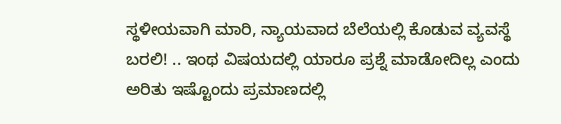ಸ್ಥಳೀಯವಾಗಿ ಮಾರಿ, ನ್ಯಾಯವಾದ ಬೆಲೆಯಲ್ಲಿ ಕೊಡುವ ವ್ಯವಸ್ಥೆ ಬರಲಿ! .. ಇಂಥ ವಿಷಯದಲ್ಲಿ ಯಾರೂ ಪ್ರಶ್ನೆ ಮಾಡೋದಿಲ್ಲ ಎಂದು ಅರಿತು ಇಷ್ಟೊಂದು ಪ್ರಮಾಣದಲ್ಲಿ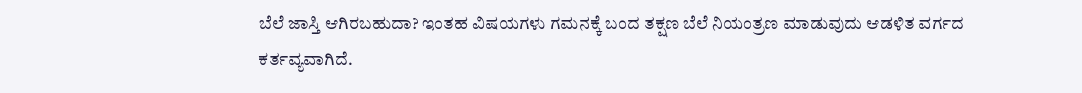ಬೆಲೆ ಜಾಸ್ತಿ ಆಗಿರಬಹುದಾ? ಇಂತಹ ವಿಷಯಗಳು ಗಮನಕ್ಕೆ ಬಂದ ತಕ್ಷಣ ಬೆಲೆ ನಿಯಂತ್ರಣ ಮಾಡುವುದು ಆಡಳಿತ ವರ್ಗದ ಕರ್ತವ್ಯವಾಗಿದೆ.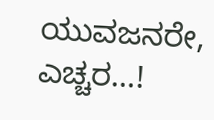ಯುವಜನರೇ, ಎಚ್ಚರ…!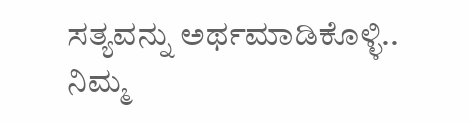ಸತ್ಯವನ್ನು ಅರ್ಥಮಾಡಿಕೊಳ್ಳಿ.. ನಿಮ್ಮ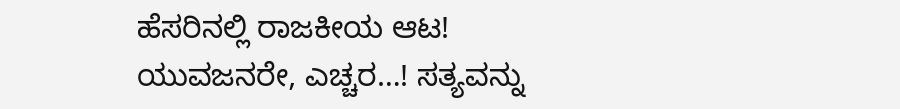ಹೆಸರಿನಲ್ಲಿ ರಾಜಕೀಯ ಆಟ!
ಯುವಜನರೇ, ಎಚ್ಚರ…! ಸತ್ಯವನ್ನು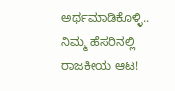ಅರ್ಥಮಾಡಿಕೊಳ್ಳಿ.. ನಿಮ್ಮ ಹೆಸರಿನಲ್ಲಿ ರಾಜಕೀಯ ಆಟ!